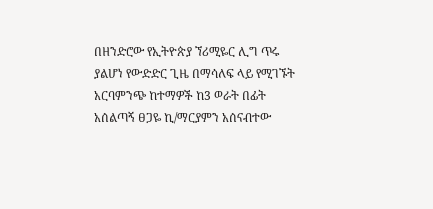በዘንድሮው የኢትዮጵያ ኘሪሚዬር ሊግ ጥሩ ያልሆነ የውድድር ጊዜ በማሳለፍ ላይ የሚገኙት አርባምንጭ ከተማዎች ከ3 ወራት በፊት አሰልጣኝ ፀጋዬ ኪ/ማርያምን አሰናብተው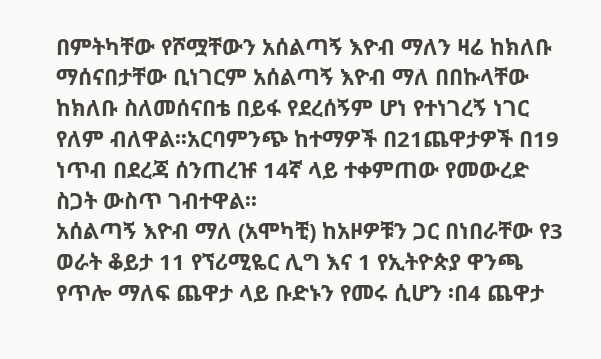በምትካቸው የሾሟቸውን አሰልጣኝ እዮብ ማለን ዛሬ ከክለቡ ማሰናበታቸው ቢነገርም አሰልጣኝ እዮብ ማለ በበኩላቸው ከክለቡ ስለመሰናበቴ በይፋ የደረሰኝም ሆነ የተነገረኝ ነገር የለም ብለዋል፡፡አርባምንጭ ከተማዎች በ21ጨዋታዎች በ19 ነጥብ በደረጃ ሰንጠረዡ 14ኛ ላይ ተቀምጠው የመውረድ ስጋት ውስጥ ገብተዋል፡፡
አሰልጣኝ እዮብ ማለ (አሞካቺ) ከአዞዎቹን ጋር በነበራቸው የ3 ወራት ቆይታ 11 የኘሪሚዬር ሊግ እና 1 የኢትዮጵያ ዋንጫ የጥሎ ማለፍ ጨዋታ ላይ ቡድኑን የመሩ ሲሆን ፡በ4 ጨዋታ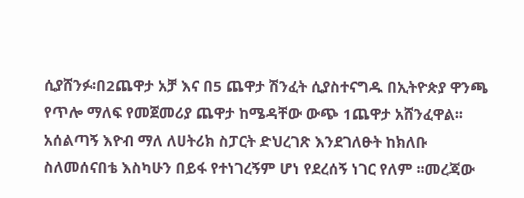ሲያሸንፉ፡በ2ጨዋታ አቻ እና በ5 ጨዋታ ሽንፈት ሲያስተናግዱ በኢትዮጵያ ዋንጫ የጥሎ ማለፍ የመጀመሪያ ጨዋታ ከሜዳቸው ውጭ 1ጨዋታ አሸንፈዋል፡፡
አሰልጣኝ እዮብ ማለ ለሀትሪክ ስፓርት ድህረገጽ እንደገለፁት ከክለቡ ስለመሰናበቴ እስካሁን በይፋ የተነገረኝም ሆነ የደረሰኝ ነገር የለም ፡፡መረጃው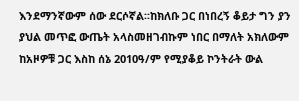እንደማንኛውም ሰው ደርሶኛል፡፡ከክለቡ ጋር በነበረኝ ቆይታ ግን ያን ያህል መጥፎ ውጤት አላስመዘገብኩም ነበር በማለት አክለውም ከአዞዎቹ ጋር እስከ ሰኔ 2010ዓ/ም የሚያቆይ ኮንትራት ውል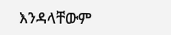እንዳላቸውም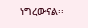ነግረውናል፡፡